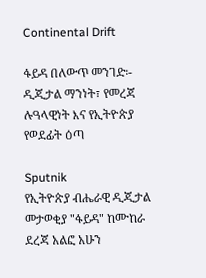Continental Drift

ፋይዳ በለውጥ መንገድ፡- ዲጂታል ማንነት፣ የመረጃ ሉዓላዊነት እና የኢትዮጵያ የወደፊት ዕጣ

Sputnik
የኢትዮጵያ ብሔራዊ ዲጂታል መታወቂያ "ፋይዳ" ከሙከራ ደረጃ አልፎ አሁን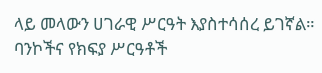ላይ መላውን ሀገራዊ ሥርዓት እያስተሳሰረ ይገኛል። ባንኮችና የክፍያ ሥርዓቶች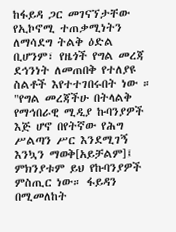ከፋይዳ ጋር መገናኘታቸው የኢኮኖሚ ተጠቃሚነትን ለማሳደግ ትልቅ ዕድል ቢሆንም፣ የዜጎች የግል መረጃ ደኅንነት ለመጠበቅ የተለያዩ ስልቶች እየተተገበሩበት ነው ። "የግል መረጃችሁ በትላልቅ የማኅበራዊ ሚዲያ ኩባንያዎች እጅ ሆኖ በየትኛው የሕግ ሥልጣን ሥር እንደሚገኝ እንኳን ማወቅ[አይቻልም]፤ ምክንያቱም ይህ የኩባንያዎች ምስጢር ነው። ፋይዳን በሚመለከት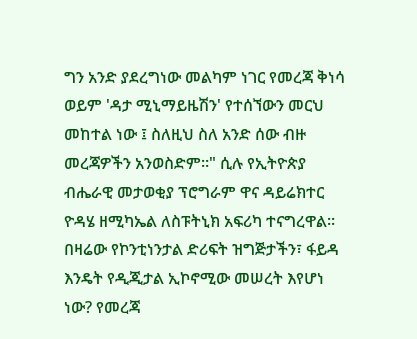ግን አንድ ያደረግነው መልካም ነገር የመረጃ ቅነሳ ወይም 'ዳታ ሚኒማይዜሽን' የተሰኘውን መርህ መከተል ነው ፤ ስለዚህ ስለ አንድ ሰው ብዙ መረጃዎችን አንወስድም።" ሲሉ የኢትዮጵያ ብሔራዊ መታወቂያ ፕሮግራም ዋና ዳይሬክተር ዮዳሄ ዘሚካኤል ለስፑትኒክ አፍሪካ ተናግረዋል፡፡
በዛሬው የኮንቲነንታል ድሪፍት ዝግጅታችን፣ ፋይዳ እንዴት የዲጂታል ኢኮኖሚው መሠረት እየሆነ ነው? የመረጃ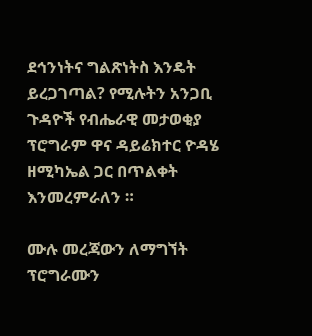ደኅንነትና ግልጽነትስ እንዴት ይረጋገጣል? የሚሉትን አንጋቢ ጉዳዮች የብሔራዊ መታወቂያ ፕሮግራም ዋና ዳይሬክተር ዮዳሄ ዘሚካኤል ጋር በጥልቀት እንመረምራለን ።

ሙሉ መረጃውን ለማግኘት ፕሮግራሙን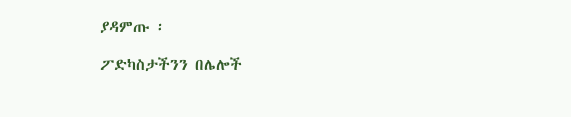ያዳምጡ ፡

ፖድካስታችንን በሌሎች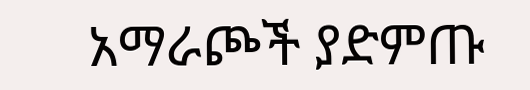አማራጮች ያድምጡ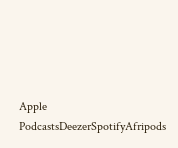Apple PodcastsDeezerSpotifyAfripods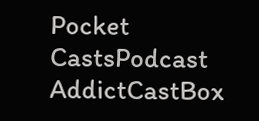Pocket CastsPodcast AddictCastBox